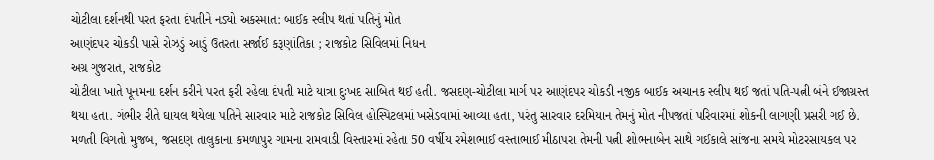ચોટીલા દર્શનથી પરત ફરતા દંપતીને નડ્યો અકસ્માત: બાઈક સ્લીપ થતાં પતિનું મોત
આણંદપર ચોકડી પાસે રોઝડું આડું ઉતરતા સર્જાઈ કરૂણાંતિકા ; રાજકોટ સિવિલમાં નિધન
અગ્ર ગુજરાત, રાજકોટ
ચોટીલા ખાતે પૂનમના દર્શન કરીને પરત ફરી રહેલા દંપતી માટે યાત્રા દુઃખદ સાબિત થઈ હતી. જસદણ-ચોટીલા માર્ગ પર આણંદપર ચોકડી નજીક બાઈક અચાનક સ્લીપ થઈ જતાં પતિ-પત્ની બંને ઈજાગ્રસ્ત થયા હતા. ગંભીર રીતે ઘાયલ થયેલા પતિને સારવાર માટે રાજકોટ સિવિલ હોસ્પિટલમાં ખસેડવામાં આવ્યા હતા, પરંતુ સારવાર દરમિયાન તેમનું મોત નીપજતાં પરિવારમાં શોકની લાગણી પ્રસરી ગઈ છે.
મળતી વિગતો મુજબ, જસદણ તાલુકાના કમળાપુર ગામના રામવાડી વિસ્તારમાં રહેતા 50 વર્ષીય રમેશભાઈ વસ્તાભાઈ મીઠાપરા તેમની પત્ની શોભનાબેન સાથે ગઈકાલે સાંજના સમયે મોટરસાયકલ પર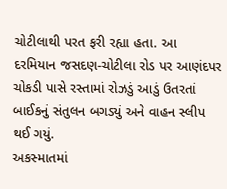ચોટીલાથી પરત ફરી રહ્યા હતા. આ દરમિયાન જસદણ-ચોટીલા રોડ પર આણંદપર ચોકડી પાસે રસ્તામાં રોઝડું આડું ઉતરતાં બાઈકનું સંતુલન બગડ્યું અને વાહન સ્લીપ થઈ ગયું.
અકસ્માતમાં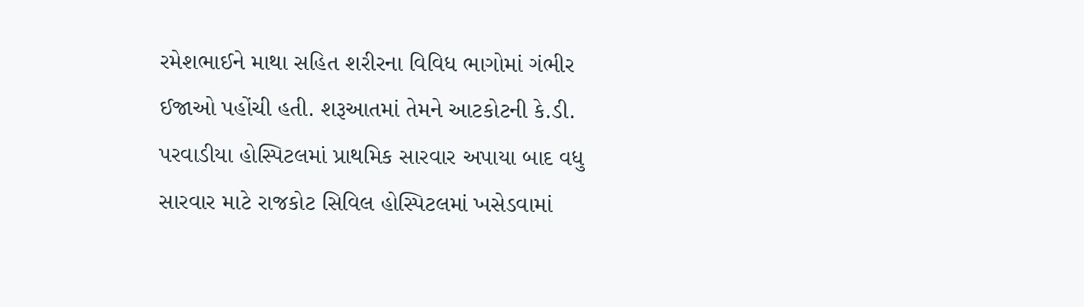રમેશભાઈને માથા સહિત શરીરના વિવિધ ભાગોમાં ગંભીર ઈજાઓ પહોંચી હતી. શરૂઆતમાં તેમને આટકોટની કે.ડી. પરવાડીયા હોસ્પિટલમાં પ્રાથમિક સારવાર અપાયા બાદ વધુ સારવાર માટે રાજકોટ સિવિલ હોસ્પિટલમાં ખસેડવામાં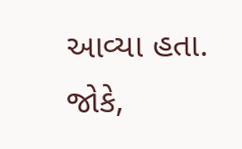આવ્યા હતા. જોકે,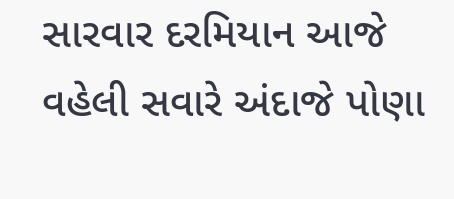સારવાર દરમિયાન આજે વહેલી સવારે અંદાજે પોણા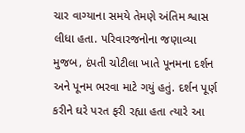ચાર વાગ્યાના સમયે તેમણે અંતિમ શ્વાસ લીધા હતા. પરિવારજનોના જણાવ્યા મુજબ, દંપતી ચોટીલા ખાતે પૂનમના દર્શન અને પૂનમ ભરવા માટે ગયું હતું. દર્શન પૂર્ણ કરીને ઘરે પરત ફરી રહ્યા હતા ત્યારે આ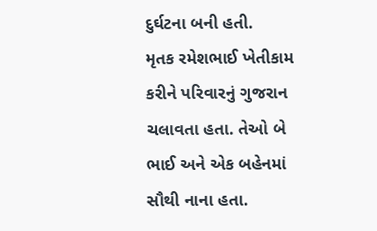દુર્ઘટના બની હતી.
મૃતક રમેશભાઈ ખેતીકામ કરીને પરિવારનું ગુજરાન ચલાવતા હતા. તેઓ બે ભાઈ અને એક બહેનમાં સૌથી નાના હતા.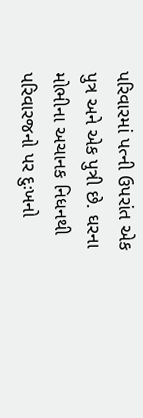પરિવારમાં પત્ની ઉપરાંત એક પુત્ર અને એક પુત્રી છે. ઘરના મોભીના અચાનક નિધનથી પરિવારજનો પર દુઃખનો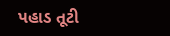પહાડ તૂટી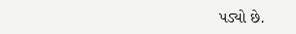પડ્યો છે.